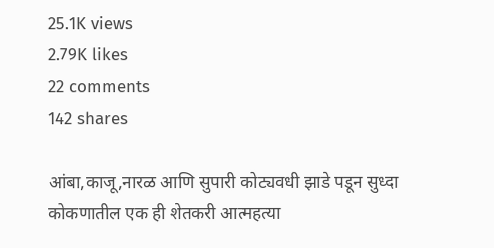25.1K views
2.79K likes
22 comments
142 shares

आंबा,काजू,नारळ आणि सुपारी कोट्यवधी झाडे पडून सुध्दा कोकणातील एक ही शेतकरी आत्महत्या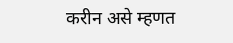करीन असे म्हणत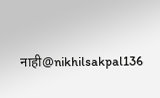नाही@nikhilsakpal136